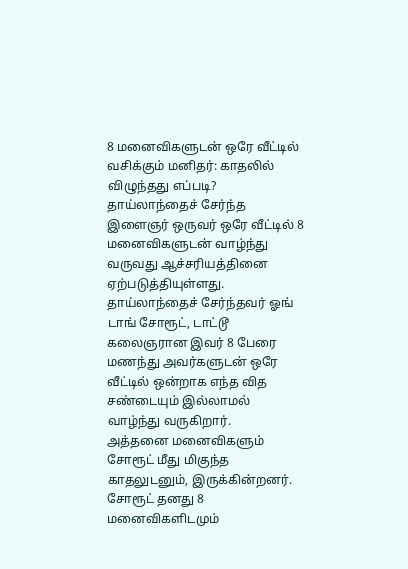8 மனைவிகளுடன் ஒரே வீட்டில் வசிக்கும் மனிதர்: காதலில் விழுந்தது எப்படி?
தாய்லாந்தைச் சேர்ந்த இளைஞர் ஒருவர் ஒரே வீட்டில் 8 மனைவிகளுடன் வாழ்ந்து வருவது ஆச்சரியத்தினை ஏற்படுத்தியுள்ளது.
தாய்லாந்தைச் சேர்ந்தவர் ஓங் டாங் சோரூட், டாட்டூ கலைஞரான இவர் 8 பேரை மணந்து அவர்களுடன் ஒரே வீட்டில் ஒன்றாக எந்த வித சண்டையும் இல்லாமல் வாழ்ந்து வருகிறார்.
அத்தனை மனைவிகளும் சோரூட் மீது மிகுந்த காதலுடனும், இருக்கின்றனர். சோரூட் தனது 8 மனைவிகளிடமும்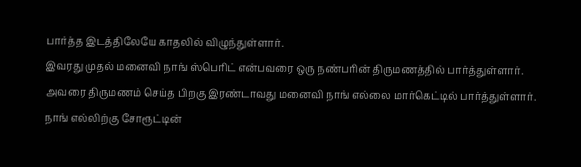பார்த்த இடத்திலேயே காதலில் விழுந்துள்ளார்.
இவரது முதல் மனைவி நாங் ஸ்பெரிட் என்பவரை ஒரு நண்பரின் திருமணத்தில் பார்த்துள்ளார். அவரை திருமணம் செய்த பிறகு இரண்டாவது மனைவி நாங் எல்லை மார்கெட்டில் பார்த்துள்ளார். நாங் எல்லிற்கு சோரூட்டின்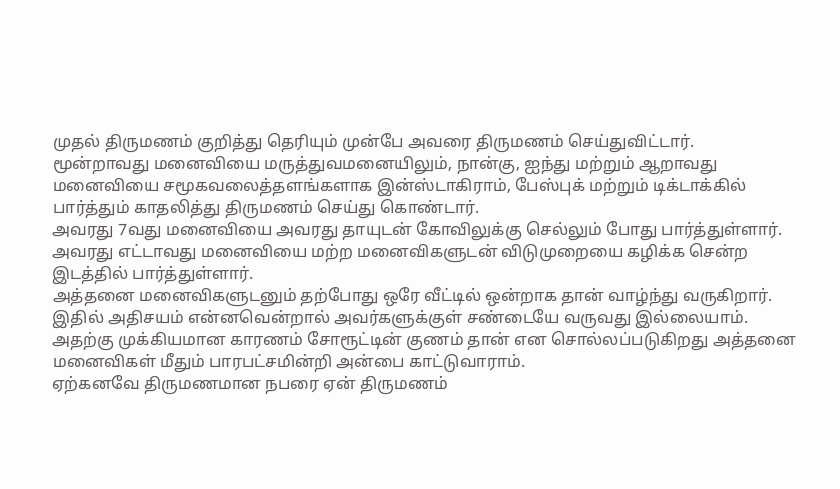முதல் திருமணம் குறித்து தெரியும் முன்பே அவரை திருமணம் செய்துவிட்டார்.
மூன்றாவது மனைவியை மருத்துவமனையிலும், நான்கு, ஐந்து மற்றும் ஆறாவது மனைவியை சமூகவலைத்தளங்களாக இன்ஸ்டாகிராம், பேஸ்புக் மற்றும் டிக்டாக்கில் பார்த்தும் காதலித்து திருமணம் செய்து கொண்டார்.
அவரது 7வது மனைவியை அவரது தாயுடன் கோவிலுக்கு செல்லும் போது பார்த்துள்ளார். அவரது எட்டாவது மனைவியை மற்ற மனைவிகளுடன் விடுமுறையை கழிக்க சென்ற இடத்தில் பார்த்துள்ளார்.
அத்தனை மனைவிகளுடனும் தற்போது ஒரே வீட்டில் ஒன்றாக தான் வாழ்ந்து வருகிறார். இதில் அதிசயம் என்னவென்றால் அவர்களுக்குள் சண்டையே வருவது இல்லையாம்.
அதற்கு முக்கியமான காரணம் சோரூட்டின் குணம் தான் என சொல்லப்படுகிறது அத்தனை மனைவிகள் மீதும் பாரபட்சமின்றி அன்பை காட்டுவாராம்.
ஏற்கனவே திருமணமான நபரை ஏன் திருமணம்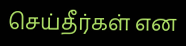செய்தீர்கள் என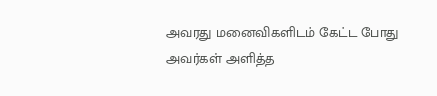அவரது மனைவிகளிடம் கேட்ட போது அவர்கள் அளித்த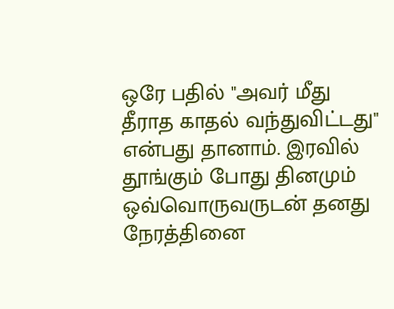ஒரே பதில் "அவர் மீது தீராத காதல் வந்துவிட்டது" என்பது தானாம். இரவில் தூங்கும் போது தினமும் ஒவ்வொருவருடன் தனது நேரத்தினை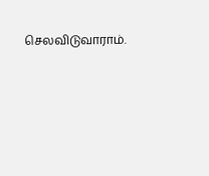செலவிடுவாராம்.